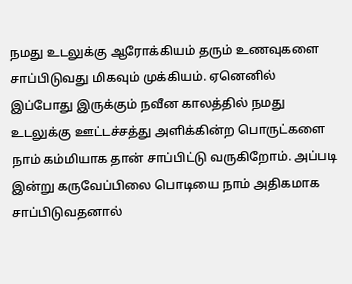நமது உடலுக்கு ஆரோக்கியம் தரும் உணவுகளை சாப்பிடுவது மிகவும் முக்கியம். ஏனெனில் இப்போது இருக்கும் நவீன காலத்தில் நமது உடலுக்கு ஊட்டச்சத்து அளிக்கின்ற பொருட்களை நாம் கம்மியாக தான் சாப்பிட்டு வருகிறோம். அப்படி இன்று கருவேப்பிலை பொடியை நாம் அதிகமாக சாப்பிடுவதனால்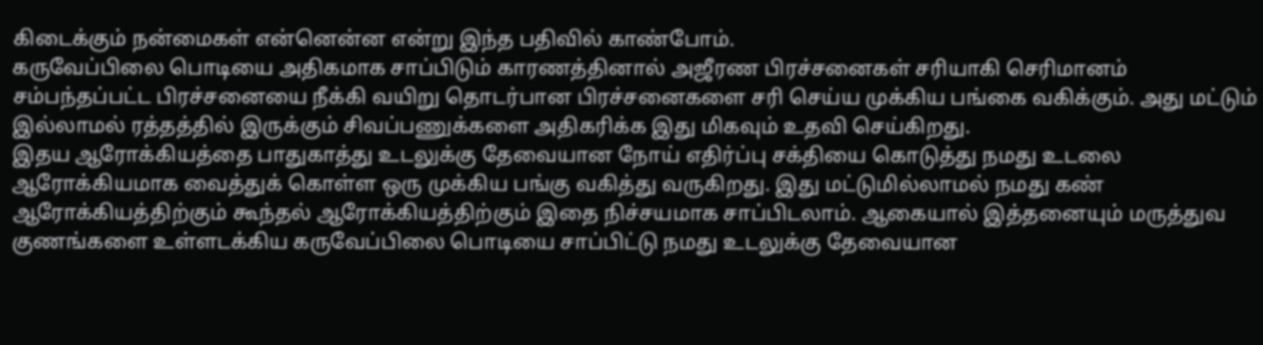கிடைக்கும் நன்மைகள் என்னென்ன என்று இந்த பதிவில் காண்போம்.
கருவேப்பிலை பொடியை அதிகமாக சாப்பிடும் காரணத்தினால் அஜீரண பிரச்சனைகள் சரியாகி செரிமானம் சம்பந்தப்பட்ட பிரச்சனையை நீக்கி வயிறு தொடர்பான பிரச்சனைகளை சரி செய்ய முக்கிய பங்கை வகிக்கும். அது மட்டும் இல்லாமல் ரத்தத்தில் இருக்கும் சிவப்பணுக்களை அதிகரிக்க இது மிகவும் உதவி செய்கிறது.
இதய ஆரோக்கியத்தை பாதுகாத்து உடலுக்கு தேவையான நோய் எதிர்ப்பு சக்தியை கொடுத்து நமது உடலை ஆரோக்கியமாக வைத்துக் கொள்ள ஒரு முக்கிய பங்கு வகித்து வருகிறது. இது மட்டுமில்லாமல் நமது கண் ஆரோக்கியத்திற்கும் கூந்தல் ஆரோக்கியத்திற்கும் இதை நிச்சயமாக சாப்பிடலாம். ஆகையால் இத்தனையும் மருத்துவ குணங்களை உள்ளடக்கிய கருவேப்பிலை பொடியை சாப்பிட்டு நமது உடலுக்கு தேவையான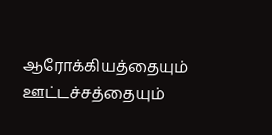ஆரோக்கியத்தையும் ஊட்டச்சத்தையும்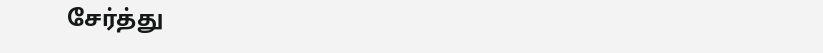சேர்த்து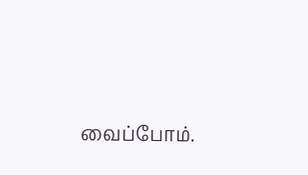வைப்போம்.